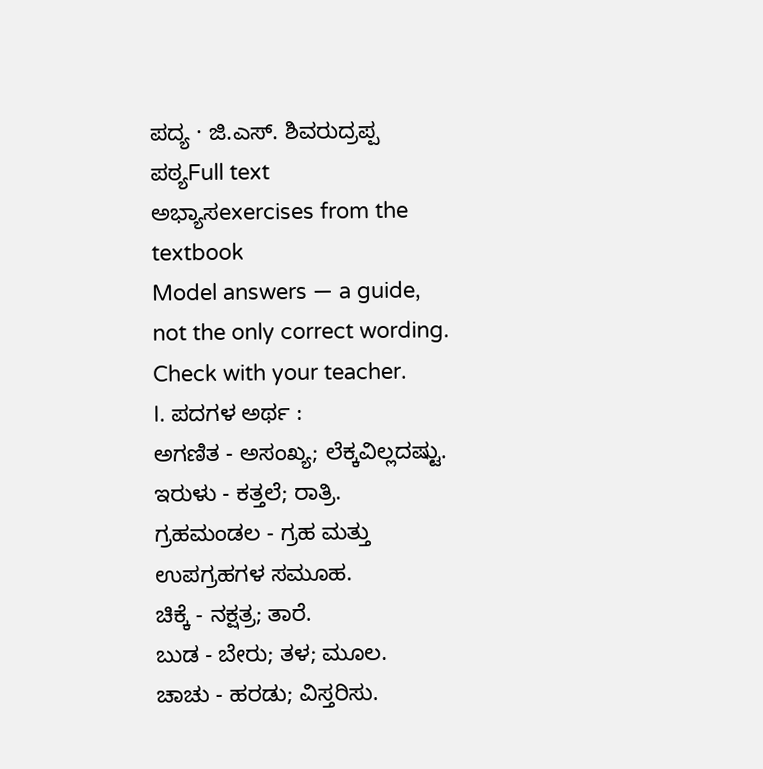ಪದ್ಯ · ಜಿ.ಎಸ್. ಶಿವರುದ್ರಪ್ಪ
ಪಠ್ಯFull text
ಅಭ್ಯಾಸexercises from the textbook
Model answers — a guide, not the only correct wording. Check with your teacher.
I. ಪದಗಳ ಅರ್ಥ :
ಅಗಣಿತ - ಅಸಂಖ್ಯ; ಲೆಕ್ಕವಿಲ್ಲದಷ್ಟು.
ಇರುಳು - ಕತ್ತಲೆ; ರಾತ್ರಿ.
ಗ್ರಹಮಂಡಲ - ಗ್ರಹ ಮತ್ತು ಉಪಗ್ರಹಗಳ ಸಮೂಹ.
ಚಿಕ್ಕೆ - ನಕ್ಷತ್ರ; ತಾರೆ.
ಬುಡ - ಬೇರು; ತಳ; ಮೂಲ.
ಚಾಚು - ಹರಡು; ವಿಸ್ತರಿಸು.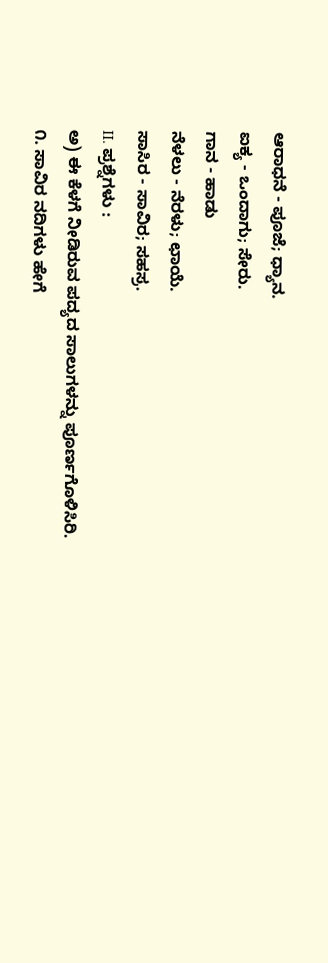ಆರಾಧನೆ - ಪೂಜೆ; ಧ್ಯಾನ.
ಐಕ್ಯ - ಒಂದಾಗು; ಸೇರು.
ಗಾನ - ಹಾಡು
ನೆಳಲು - ನೆರಳು; ಛಾಯೆ.
ಸಾಸಿರ - ಸಾವಿರ; ಸಹಸ್ರ.
II. ಪ್ರಶ್ನೆಗಳು :
ಅ) ಈ ಕೆಳಗೆ ನೀಡಿರುವ ಪದ್ಯದ ಸಾಲುಗಳನ್ನು ಪೂರ್ಣಗೊಳಿಸಿರಿ.
೧. ಸಾವಿರ ನದಿಗಳು ಹೇಗೆ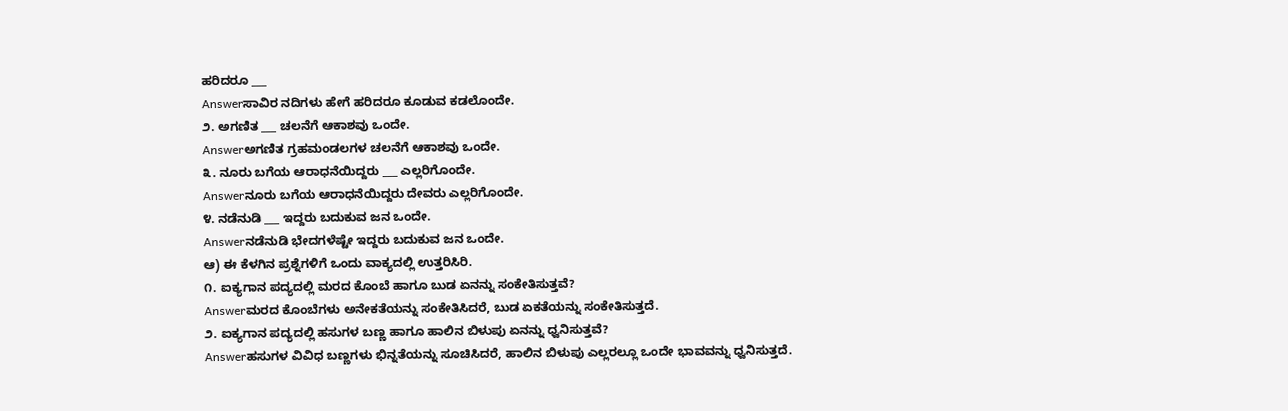ಹರಿದರೂ ___
Answerಸಾವಿರ ನದಿಗಳು ಹೇಗೆ ಹರಿದರೂ ಕೂಡುವ ಕಡಲೊಂದೇ.
೨. ಅಗಣಿತ ___ ಚಲನೆಗೆ ಆಕಾಶವು ಒಂದೇ.
Answerಅಗಣಿತ ಗ್ರಹಮಂಡಲಗಳ ಚಲನೆಗೆ ಆಕಾಶವು ಒಂದೇ.
೩. ನೂರು ಬಗೆಯ ಆರಾಧನೆಯಿದ್ದರು ___ ಎಲ್ಲರಿಗೊಂದೇ.
Answerನೂರು ಬಗೆಯ ಆರಾಧನೆಯಿದ್ದರು ದೇವರು ಎಲ್ಲರಿಗೊಂದೇ.
೪. ನಡೆನುಡಿ ___ ಇದ್ದರು ಬದುಕುವ ಜನ ಒಂದೇ.
Answerನಡೆನುಡಿ ಭೇದಗಳೆಷ್ಟೇ ಇದ್ದರು ಬದುಕುವ ಜನ ಒಂದೇ.
ಆ) ಈ ಕೆಳಗಿನ ಪ್ರಶ್ನೆಗಳಿಗೆ ಒಂದು ವಾಕ್ಯದಲ್ಲಿ ಉತ್ತರಿಸಿರಿ.
೧. ಐಕ್ಯಗಾನ ಪದ್ಯದಲ್ಲಿ ಮರದ ಕೊಂಬೆ ಹಾಗೂ ಬುಡ ಏನನ್ನು ಸಂಕೇತಿಸುತ್ತವೆ?
Answerಮರದ ಕೊಂಬೆಗಳು ಅನೇಕತೆಯನ್ನು ಸಂಕೇತಿಸಿದರೆ, ಬುಡ ಏಕತೆಯನ್ನು ಸಂಕೇತಿಸುತ್ತದೆ.
೨. ಐಕ್ಯಗಾನ ಪದ್ಯದಲ್ಲಿ ಹಸುಗಳ ಬಣ್ಣ ಹಾಗೂ ಹಾಲಿನ ಬಿಳುಪು ಏನನ್ನು ಧ್ವನಿಸುತ್ತವೆ?
Answerಹಸುಗಳ ವಿವಿಧ ಬಣ್ಣಗಳು ಭಿನ್ನತೆಯನ್ನು ಸೂಚಿಸಿದರೆ, ಹಾಲಿನ ಬಿಳುಪು ಎಲ್ಲರಲ್ಲೂ ಒಂದೇ ಭಾವವನ್ನು ಧ್ವನಿಸುತ್ತದೆ.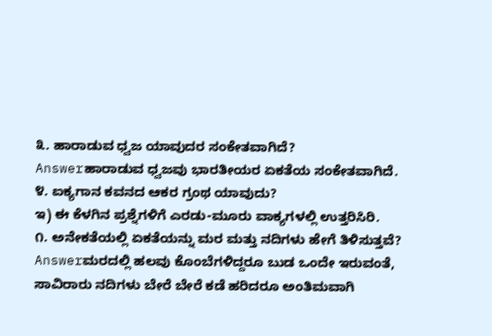೩. ಹಾರಾಡುವ ಧ್ವಜ ಯಾವುದರ ಸಂಕೇತವಾಗಿದೆ?
Answerಹಾರಾಡುವ ಧ್ವಜವು ಭಾರತೀಯರ ಏಕತೆಯ ಸಂಕೇತವಾಗಿದೆ.
೪. ಐಕ್ಯಗಾನ ಕವನದ ಆಕರ ಗ್ರಂಥ ಯಾವುದು?
ಇ) ಈ ಕೆಳಗಿನ ಪ್ರಶ್ನೆಗಳಿಗೆ ಎರಡು-ಮೂರು ವಾಕ್ಯಗಳಲ್ಲಿ ಉತ್ತರಿಸಿರಿ.
೧. ಅನೇಕತೆಯಲ್ಲಿ ಏಕತೆಯನ್ನು ಮರ ಮತ್ತು ನದಿಗಳು ಹೇಗೆ ತಿಳಿಸುತ್ತವೆ?
Answerಮರದಲ್ಲಿ ಹಲವು ಕೊಂಬೆಗಳಿದ್ದರೂ ಬುಡ ಒಂದೇ ಇರುವಂತೆ, ಸಾವಿರಾರು ನದಿಗಳು ಬೇರೆ ಬೇರೆ ಕಡೆ ಹರಿದರೂ ಅಂತಿಮವಾಗಿ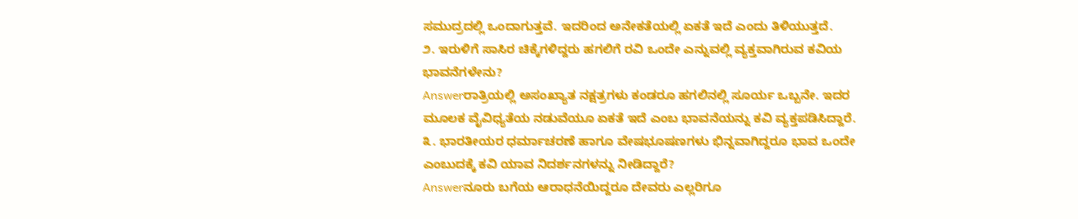ಸಮುದ್ರದಲ್ಲಿ ಒಂದಾಗುತ್ತವೆ. ಇದರಿಂದ ಅನೇಕತೆಯಲ್ಲಿ ಏಕತೆ ಇದೆ ಎಂದು ತಿಳಿಯುತ್ತದೆ.
೨. ಇರುಳಿಗೆ ಸಾಸಿರ ಚಿಕ್ಕೆಗಳಿದ್ದರು ಹಗಲಿಗೆ ರವಿ ಒಂದೇ ಎನ್ನುವಲ್ಲಿ ವ್ಯಕ್ತವಾಗಿರುವ ಕವಿಯ ಭಾವನೆಗಳೇನು?
Answerರಾತ್ರಿಯಲ್ಲಿ ಅಸಂಖ್ಯಾತ ನಕ್ಷತ್ರಗಳು ಕಂಡರೂ ಹಗಲಿನಲ್ಲಿ ಸೂರ್ಯ ಒಬ್ಬನೇ. ಇದರ ಮೂಲಕ ವೈವಿಧ್ಯತೆಯ ನಡುವೆಯೂ ಏಕತೆ ಇದೆ ಎಂಬ ಭಾವನೆಯನ್ನು ಕವಿ ವ್ಯಕ್ತಪಡಿಸಿದ್ದಾರೆ.
೩. ಭಾರತೀಯರ ಧರ್ಮಾಚರಣೆ ಹಾಗೂ ವೇಷಭೂಷಣಗಳು ಭಿನ್ನವಾಗಿದ್ದರೂ ಭಾವ ಒಂದೇ ಎಂಬುದಕ್ಕೆ ಕವಿ ಯಾವ ನಿದರ್ಶನಗಳನ್ನು ನೀಡಿದ್ದಾರೆ?
Answerನೂರು ಬಗೆಯ ಆರಾಧನೆಯಿದ್ದರೂ ದೇವರು ಎಲ್ಲರಿಗೂ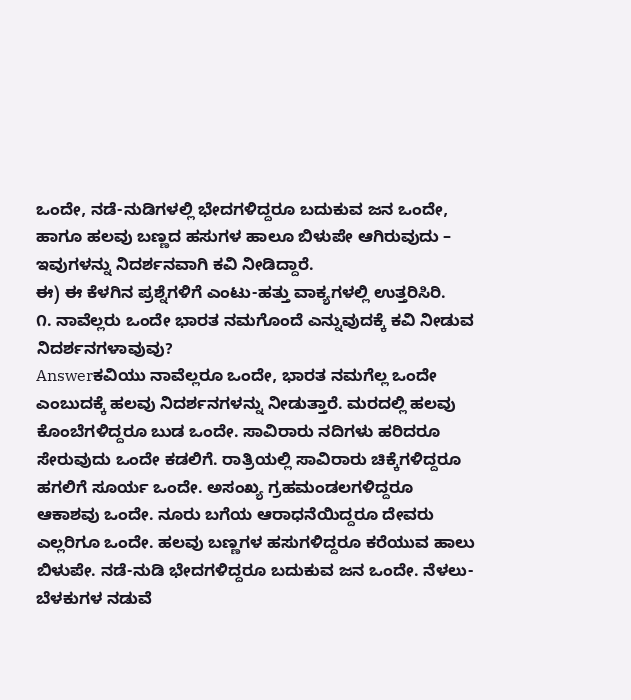ಒಂದೇ, ನಡೆ-ನುಡಿಗಳಲ್ಲಿ ಭೇದಗಳಿದ್ದರೂ ಬದುಕುವ ಜನ ಒಂದೇ, ಹಾಗೂ ಹಲವು ಬಣ್ಣದ ಹಸುಗಳ ಹಾಲೂ ಬಿಳುಪೇ ಆಗಿರುವುದು – ಇವುಗಳನ್ನು ನಿದರ್ಶನವಾಗಿ ಕವಿ ನೀಡಿದ್ದಾರೆ.
ಈ) ಈ ಕೆಳಗಿನ ಪ್ರಶ್ನೆಗಳಿಗೆ ಎಂಟು-ಹತ್ತು ವಾಕ್ಯಗಳಲ್ಲಿ ಉತ್ತರಿಸಿರಿ.
೧. ನಾವೆಲ್ಲರು ಒಂದೇ ಭಾರತ ನಮಗೊಂದೆ ಎನ್ನುವುದಕ್ಕೆ ಕವಿ ನೀಡುವ ನಿದರ್ಶನಗಳಾವುವು?
Answerಕವಿಯು ನಾವೆಲ್ಲರೂ ಒಂದೇ, ಭಾರತ ನಮಗೆಲ್ಲ ಒಂದೇ ಎಂಬುದಕ್ಕೆ ಹಲವು ನಿದರ್ಶನಗಳನ್ನು ನೀಡುತ್ತಾರೆ. ಮರದಲ್ಲಿ ಹಲವು ಕೊಂಬೆಗಳಿದ್ದರೂ ಬುಡ ಒಂದೇ. ಸಾವಿರಾರು ನದಿಗಳು ಹರಿದರೂ ಸೇರುವುದು ಒಂದೇ ಕಡಲಿಗೆ. ರಾತ್ರಿಯಲ್ಲಿ ಸಾವಿರಾರು ಚಿಕ್ಕೆಗಳಿದ್ದರೂ ಹಗಲಿಗೆ ಸೂರ್ಯ ಒಂದೇ. ಅಸಂಖ್ಯ ಗ್ರಹಮಂಡಲಗಳಿದ್ದರೂ ಆಕಾಶವು ಒಂದೇ. ನೂರು ಬಗೆಯ ಆರಾಧನೆಯಿದ್ದರೂ ದೇವರು ಎಲ್ಲರಿಗೂ ಒಂದೇ. ಹಲವು ಬಣ್ಣಗಳ ಹಸುಗಳಿದ್ದರೂ ಕರೆಯುವ ಹಾಲು ಬಿಳುಪೇ. ನಡೆ-ನುಡಿ ಭೇದಗಳಿದ್ದರೂ ಬದುಕುವ ಜನ ಒಂದೇ. ನೆಳಲು-ಬೆಳಕುಗಳ ನಡುವೆ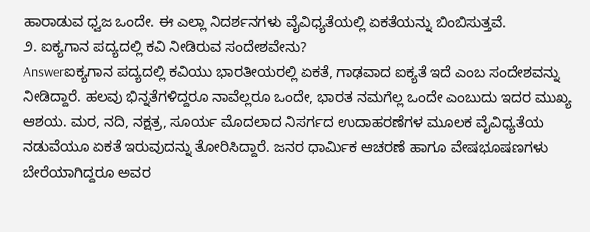ಹಾರಾಡುವ ಧ್ವಜ ಒಂದೇ. ಈ ಎಲ್ಲಾ ನಿದರ್ಶನಗಳು ವೈವಿಧ್ಯತೆಯಲ್ಲಿ ಏಕತೆಯನ್ನು ಬಿಂಬಿಸುತ್ತವೆ.
೨. ಐಕ್ಯಗಾನ ಪದ್ಯದಲ್ಲಿ ಕವಿ ನೀಡಿರುವ ಸಂದೇಶವೇನು?
Answerಐಕ್ಯಗಾನ ಪದ್ಯದಲ್ಲಿ ಕವಿಯು ಭಾರತೀಯರಲ್ಲಿ ಏಕತೆ, ಗಾಢವಾದ ಐಕ್ಯತೆ ಇದೆ ಎಂಬ ಸಂದೇಶವನ್ನು ನೀಡಿದ್ದಾರೆ. ಹಲವು ಭಿನ್ನತೆಗಳಿದ್ದರೂ ನಾವೆಲ್ಲರೂ ಒಂದೇ, ಭಾರತ ನಮಗೆಲ್ಲ ಒಂದೇ ಎಂಬುದು ಇದರ ಮುಖ್ಯ ಆಶಯ. ಮರ, ನದಿ, ನಕ್ಷತ್ರ, ಸೂರ್ಯ ಮೊದಲಾದ ನಿಸರ್ಗದ ಉದಾಹರಣೆಗಳ ಮೂಲಕ ವೈವಿಧ್ಯತೆಯ ನಡುವೆಯೂ ಏಕತೆ ಇರುವುದನ್ನು ತೋರಿಸಿದ್ದಾರೆ. ಜನರ ಧಾರ್ಮಿಕ ಆಚರಣೆ ಹಾಗೂ ವೇಷಭೂಷಣಗಳು ಬೇರೆಯಾಗಿದ್ದರೂ ಅವರ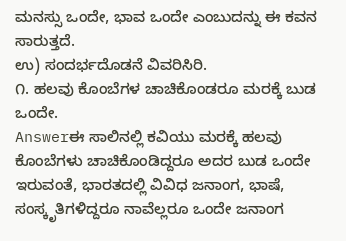ಮನಸ್ಸು ಒಂದೇ, ಭಾವ ಒಂದೇ ಎಂಬುದನ್ನು ಈ ಕವನ ಸಾರುತ್ತದೆ.
ಉ) ಸಂದರ್ಭದೊಡನೆ ವಿವರಿಸಿರಿ.
೧. ಹಲವು ಕೊಂಬೆಗಳ ಚಾಚಿಕೊಂಡರೂ ಮರಕ್ಕೆ ಬುಡ ಒಂದೇ.
Answerಈ ಸಾಲಿನಲ್ಲಿ ಕವಿಯು ಮರಕ್ಕೆ ಹಲವು ಕೊಂಬೆಗಳು ಚಾಚಿಕೊಂಡಿದ್ದರೂ ಅದರ ಬುಡ ಒಂದೇ ಇರುವಂತೆ, ಭಾರತದಲ್ಲಿ ವಿವಿಧ ಜನಾಂಗ, ಭಾಷೆ, ಸಂಸ್ಕೃತಿಗಳಿದ್ದರೂ ನಾವೆಲ್ಲರೂ ಒಂದೇ ಜನಾಂಗ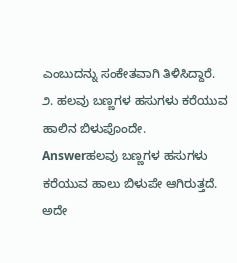ಎಂಬುದನ್ನು ಸಂಕೇತವಾಗಿ ತಿಳಿಸಿದ್ದಾರೆ.
೨. ಹಲವು ಬಣ್ಣಗಳ ಹಸುಗಳು ಕರೆಯುವ ಹಾಲಿನ ಬಿಳುಪೊಂದೇ.
Answerಹಲವು ಬಣ್ಣಗಳ ಹಸುಗಳು ಕರೆಯುವ ಹಾಲು ಬಿಳುಪೇ ಆಗಿರುತ್ತದೆ. ಅದೇ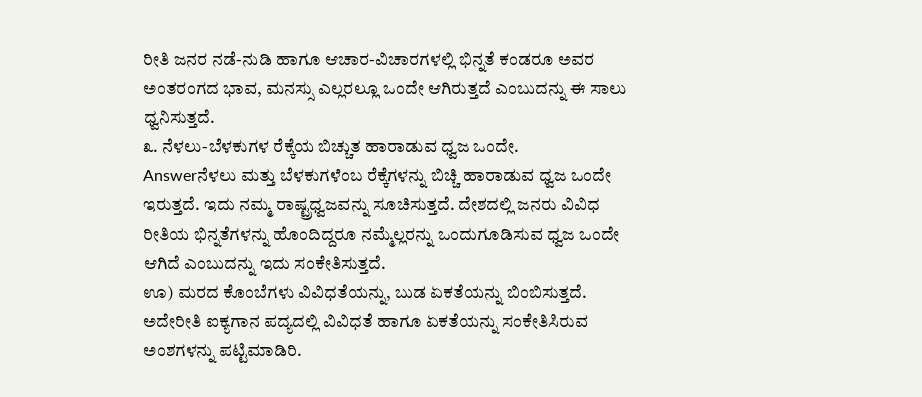ರೀತಿ ಜನರ ನಡೆ-ನುಡಿ ಹಾಗೂ ಆಚಾರ-ವಿಚಾರಗಳಲ್ಲಿ ಭಿನ್ನತೆ ಕಂಡರೂ ಅವರ ಅಂತರಂಗದ ಭಾವ, ಮನಸ್ಸು ಎಲ್ಲರಲ್ಲೂ ಒಂದೇ ಆಗಿರುತ್ತದೆ ಎಂಬುದನ್ನು ಈ ಸಾಲು ಧ್ವನಿಸುತ್ತದೆ.
೩. ನೆಳಲು-ಬೆಳಕುಗಳ ರೆಕ್ಕೆಯ ಬಿಚ್ಚುತ ಹಾರಾಡುವ ಧ್ವಜ ಒಂದೇ.
Answerನೆಳಲು ಮತ್ತು ಬೆಳಕುಗಳೆಂಬ ರೆಕ್ಕೆಗಳನ್ನು ಬಿಚ್ಚಿ ಹಾರಾಡುವ ಧ್ವಜ ಒಂದೇ ಇರುತ್ತದೆ. ಇದು ನಮ್ಮ ರಾಷ್ಟ್ರಧ್ವಜವನ್ನು ಸೂಚಿಸುತ್ತದೆ. ದೇಶದಲ್ಲಿ ಜನರು ವಿವಿಧ ರೀತಿಯ ಭಿನ್ನತೆಗಳನ್ನು ಹೊಂದಿದ್ದರೂ ನಮ್ಮೆಲ್ಲರನ್ನು ಒಂದುಗೂಡಿಸುವ ಧ್ವಜ ಒಂದೇ ಆಗಿದೆ ಎಂಬುದನ್ನು ಇದು ಸಂಕೇತಿಸುತ್ತದೆ.
ಊ) ಮರದ ಕೊಂಬೆಗಳು ವಿವಿಧತೆಯನ್ನು, ಬುಡ ಏಕತೆಯನ್ನು ಬಿಂಬಿಸುತ್ತದೆ. ಅದೇರೀತಿ ಐಕ್ಯಗಾನ ಪದ್ಯದಲ್ಲಿ ವಿವಿಧತೆ ಹಾಗೂ ಏಕತೆಯನ್ನು ಸಂಕೇತಿಸಿರುವ ಅಂಶಗಳನ್ನು ಪಟ್ಟಿಮಾಡಿರಿ.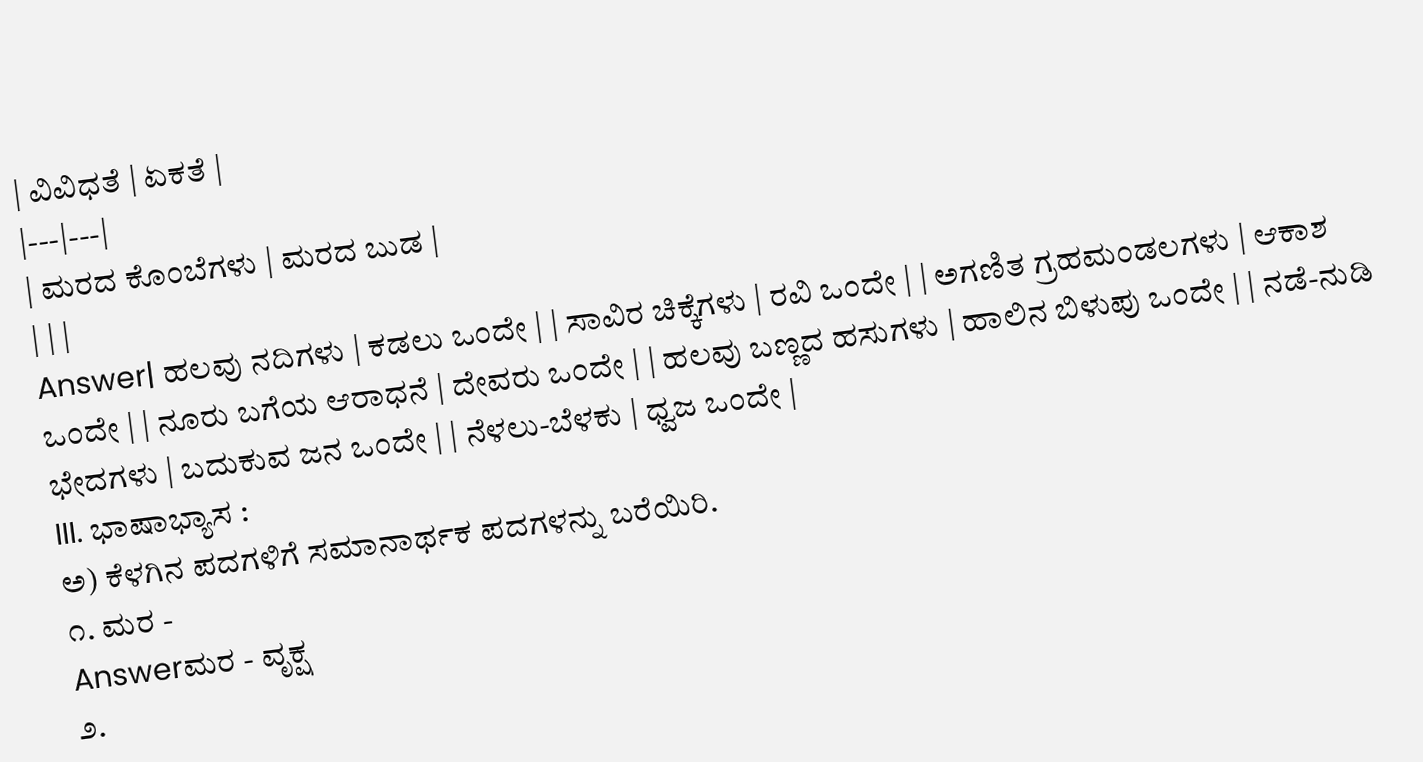| ವಿವಿಧತೆ | ಏಕತೆ |
|---|---|
| ಮರದ ಕೊಂಬೆಗಳು | ಮರದ ಬುಡ |
| | |
Answer| ಹಲವು ನದಿಗಳು | ಕಡಲು ಒಂದೇ | | ಸಾವಿರ ಚಿಕ್ಕೆಗಳು | ರವಿ ಒಂದೇ | | ಅಗಣಿತ ಗ್ರಹಮಂಡಲಗಳು | ಆಕಾಶ ಒಂದೇ | | ನೂರು ಬಗೆಯ ಆರಾಧನೆ | ದೇವರು ಒಂದೇ | | ಹಲವು ಬಣ್ಣದ ಹಸುಗಳು | ಹಾಲಿನ ಬಿಳುಪು ಒಂದೇ | | ನಡೆ-ನುಡಿ ಭೇದಗಳು | ಬದುಕುವ ಜನ ಒಂದೇ | | ನೆಳಲು-ಬೆಳಕು | ಧ್ವಜ ಒಂದೇ |
III. ಭಾಷಾಭ್ಯಾಸ :
ಅ) ಕೆಳಗಿನ ಪದಗಳಿಗೆ ಸಮಾನಾರ್ಥಕ ಪದಗಳನ್ನು ಬರೆಯಿರಿ.
೧. ಮರ -
Answerಮರ - ವೃಕ್ಷ
೨.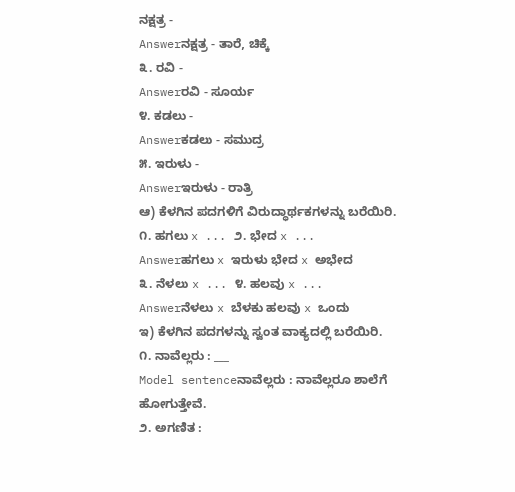ನಕ್ಷತ್ರ -
Answerನಕ್ಷತ್ರ - ತಾರೆ, ಚಿಕ್ಕೆ
೩. ರವಿ -
Answerರವಿ - ಸೂರ್ಯ
೪. ಕಡಲು -
Answerಕಡಲು - ಸಮುದ್ರ
೫. ಇರುಳು -
Answerಇರುಳು - ರಾತ್ರಿ
ಆ) ಕೆಳಗಿನ ಪದಗಳಿಗೆ ವಿರುದ್ಧಾರ್ಥಕಗಳನ್ನು ಬರೆಯಿರಿ.
೧. ಹಗಲು x ... ೨. ಭೇದ x ...
Answerಹಗಲು x ಇರುಳು ಭೇದ x ಅಭೇದ
೩. ನೆಳಲು x ... ೪. ಹಲವು x ...
Answerನೆಳಲು x ಬೆಳಕು ಹಲವು x ಒಂದು
ಇ) ಕೆಳಗಿನ ಪದಗಳನ್ನು ಸ್ವಂತ ವಾಕ್ಯದಲ್ಲಿ ಬರೆಯಿರಿ.
೧. ನಾವೆಲ್ಲರು : ___
Model sentenceನಾವೆಲ್ಲರು : ನಾವೆಲ್ಲರೂ ಶಾಲೆಗೆ ಹೋಗುತ್ತೇವೆ.
೨. ಅಗಣಿತ :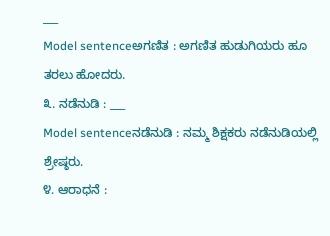___
Model sentenceಅಗಣಿತ : ಅಗಣಿತ ಹುಡುಗಿಯರು ಹೂ ತರಲು ಹೋದರು.
೩. ನಡೆನುಡಿ : ___
Model sentenceನಡೆನುಡಿ : ನಮ್ಮ ಶಿಕ್ಷಕರು ನಡೆನುಡಿಯಲ್ಲಿ ಶ್ರೇಷ್ಠರು.
೪. ಆರಾಧನೆ :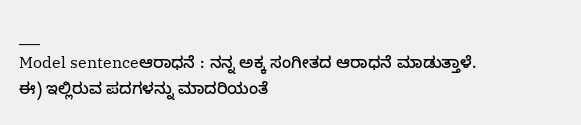___
Model sentenceಆರಾಧನೆ : ನನ್ನ ಅಕ್ಕ ಸಂಗೀತದ ಆರಾಧನೆ ಮಾಡುತ್ತಾಳೆ.
ಈ) ಇಲ್ಲಿರುವ ಪದಗಳನ್ನು ಮಾದರಿಯಂತೆ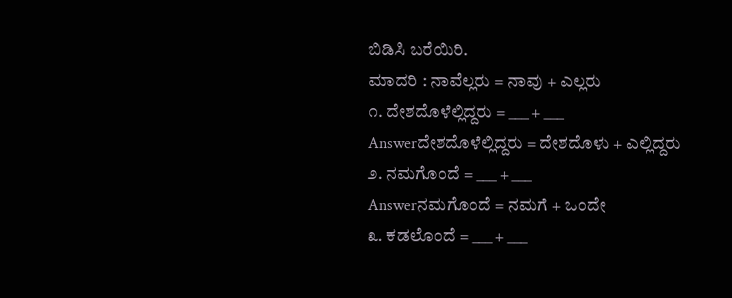ಬಿಡಿಸಿ ಬರೆಯಿರಿ.
ಮಾದರಿ : ನಾವೆಲ್ಲರು = ನಾವು + ಎಲ್ಲರು
೧. ದೇಶದೊಳೆಲ್ಲಿದ್ದರು = ___ + ___
Answerದೇಶದೊಳೆಲ್ಲಿದ್ದರು = ದೇಶದೊಳು + ಎಲ್ಲಿದ್ದರು
೨. ನಮಗೊಂದೆ = ___ + ___
Answerನಮಗೊಂದೆ = ನಮಗೆ + ಒಂದೇ
೩. ಕಡಲೊಂದೆ = ___ + ___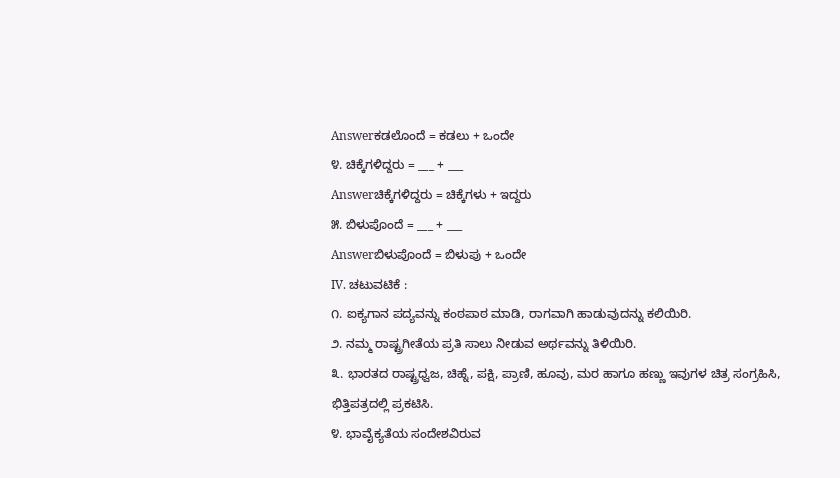Answerಕಡಲೊಂದೆ = ಕಡಲು + ಒಂದೇ
೪. ಚಿಕ್ಕೆಗಳಿದ್ದರು = ___ + ___
Answerಚಿಕ್ಕೆಗಳಿದ್ದರು = ಚಿಕ್ಕೆಗಳು + ಇದ್ದರು
೫. ಬಿಳುಪೊಂದೆ = ___ + ___
Answerಬಿಳುಪೊಂದೆ = ಬಿಳುಪು + ಒಂದೇ
IV. ಚಟುವಟಿಕೆ :
೧. ಐಕ್ಯಗಾನ ಪದ್ಯವನ್ನು ಕಂಠಪಾಠ ಮಾಡಿ, ರಾಗವಾಗಿ ಹಾಡುವುದನ್ನು ಕಲಿಯಿರಿ.
೨. ನಮ್ಮ ರಾಷ್ಟ್ರಗೀತೆಯ ಪ್ರತಿ ಸಾಲು ನೀಡುವ ಅರ್ಥವನ್ನು ತಿಳಿಯಿರಿ.
೩. ಭಾರತದ ರಾಷ್ಟ್ರಧ್ವಜ, ಚಿಹ್ನೆ, ಪಕ್ಷಿ, ಪ್ರಾಣಿ, ಹೂವು, ಮರ ಹಾಗೂ ಹಣ್ಣು ಇವುಗಳ ಚಿತ್ರ ಸಂಗ್ರಹಿಸಿ, ಭಿತ್ತಿಪತ್ರದಲ್ಲಿ ಪ್ರಕಟಿಸಿ.
೪. ಭಾವೈಕ್ಯತೆಯ ಸಂದೇಶವಿರುವ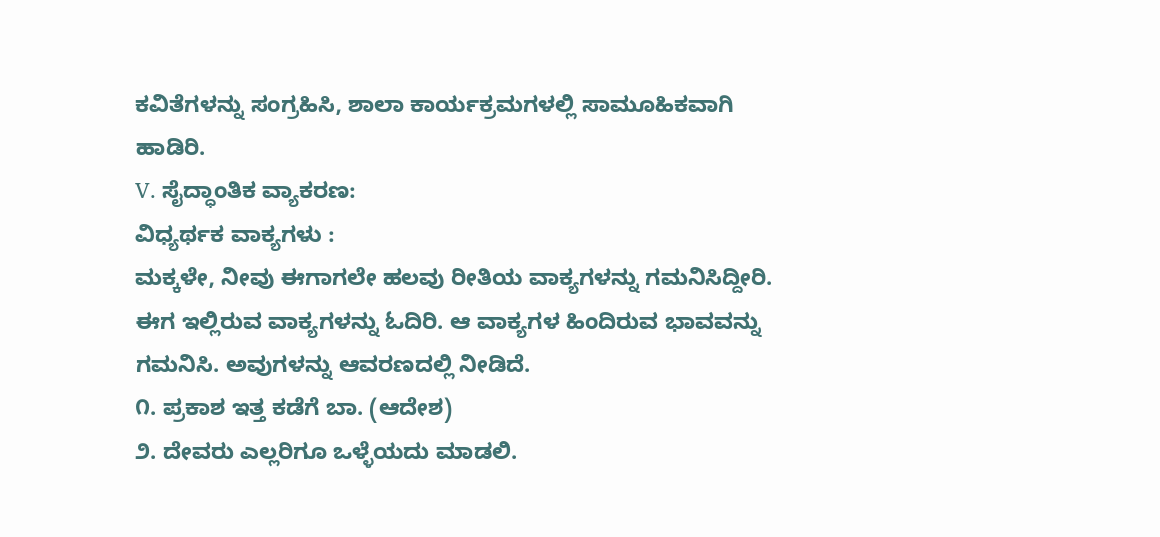ಕವಿತೆಗಳನ್ನು ಸಂಗ್ರಹಿಸಿ, ಶಾಲಾ ಕಾರ್ಯಕ್ರಮಗಳಲ್ಲಿ ಸಾಮೂಹಿಕವಾಗಿ ಹಾಡಿರಿ.
V. ಸೈದ್ಧಾಂತಿಕ ವ್ಯಾಕರಣ:
ವಿಧ್ಯರ್ಥಕ ವಾಕ್ಯಗಳು :
ಮಕ್ಕಳೇ, ನೀವು ಈಗಾಗಲೇ ಹಲವು ರೀತಿಯ ವಾಕ್ಯಗಳನ್ನು ಗಮನಿಸಿದ್ದೀರಿ. ಈಗ ಇಲ್ಲಿರುವ ವಾಕ್ಯಗಳನ್ನು ಓದಿರಿ. ಆ ವಾಕ್ಯಗಳ ಹಿಂದಿರುವ ಭಾವವನ್ನು ಗಮನಿಸಿ. ಅವುಗಳನ್ನು ಆವರಣದಲ್ಲಿ ನೀಡಿದೆ.
೧. ಪ್ರಕಾಶ ಇತ್ತ ಕಡೆಗೆ ಬಾ. (ಆದೇಶ)
೨. ದೇವರು ಎಲ್ಲರಿಗೂ ಒಳ್ಳೆಯದು ಮಾಡಲಿ.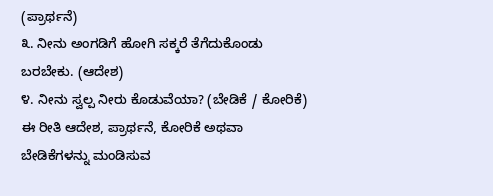(ಪ್ರಾರ್ಥನೆ)
೩. ನೀನು ಅಂಗಡಿಗೆ ಹೋಗಿ ಸಕ್ಕರೆ ತೆಗೆದುಕೊಂಡು ಬರಬೇಕು. (ಆದೇಶ)
೪. ನೀನು ಸ್ವಲ್ಪ ನೀರು ಕೊಡುವೆಯಾ? (ಬೇಡಿಕೆ / ಕೋರಿಕೆ)
ಈ ರೀತಿ ಆದೇಶ, ಪ್ರಾರ್ಥನೆ, ಕೋರಿಕೆ ಅಥವಾ ಬೇಡಿಕೆಗಳನ್ನು ಮಂಡಿಸುವ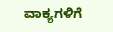ವಾಕ್ಯಗಳಿಗೆ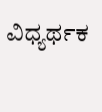ವಿಧ್ಯರ್ಥಕ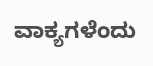ವಾಕ್ಯಗಳೆಂದು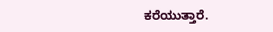ಕರೆಯುತ್ತಾರೆ.